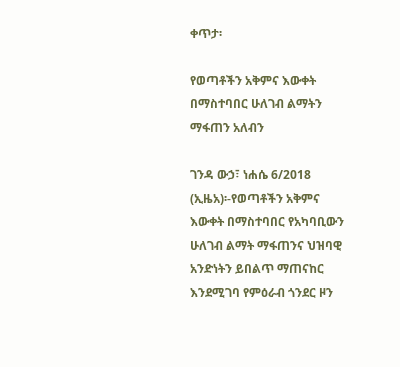ቀጥታ፡

የወጣቶችን አቅምና እውቀት በማስተባበር ሁለገብ ልማትን ማፋጠን አለብን

ገንዳ ውኃ፣ ነሐሴ 6/2018  (ኢዜአ)፡-የወጣቶችን አቅምና እውቀት በማስተባበር የአካባቢውን ሁለገብ ልማት ማፋጠንና ህዝባዊ አንድነትን ይበልጥ ማጠናከር እንደሚገባ የምዕራብ ጎንደር ዞን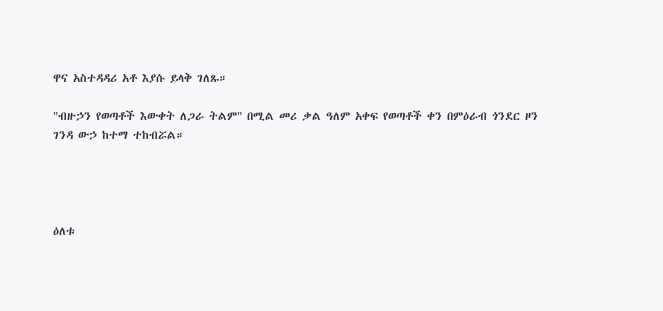ዋና አስተዳዳሪ አቶ እያሱ ይላቅ ገለጹ።

"ብዙኃን የወጣቶች እውቀት ለጋራ ትልም" በሚል መሪ ቃል ዓለም አቀፍ የወጣቶች ቀን በምዕራብ ጎንደር ዞን ገንዳ ውኃ ከተማ ተከብሯል።




ዕለቱ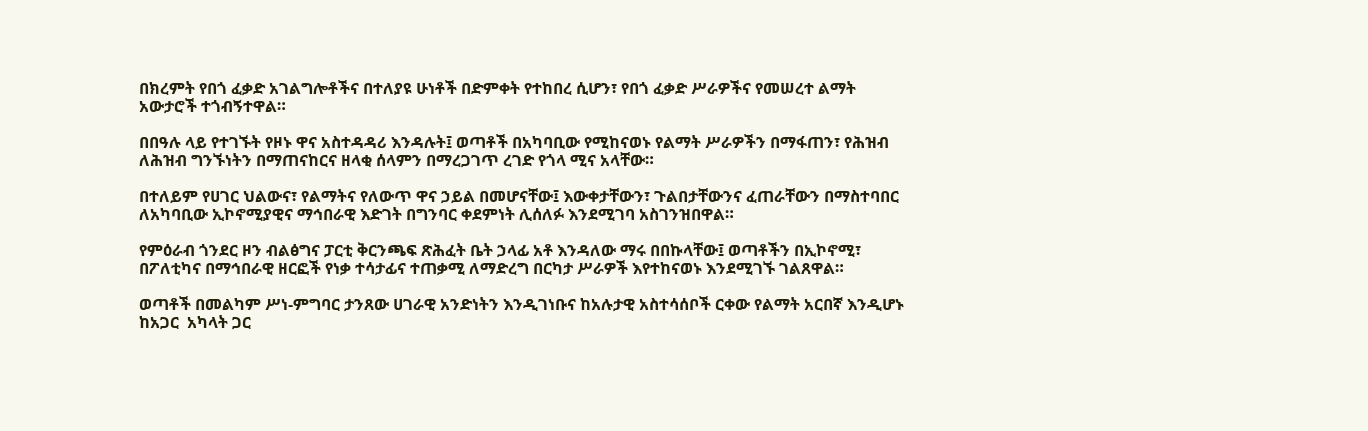በክረምት የበጎ ፈቃድ አገልግሎቶችና በተለያዩ ሁነቶች በድምቀት የተከበረ ሲሆን፣ የበጎ ፈቃድ ሥራዎችና የመሠረተ ልማት አውታሮች ተጎብኝተዋል።

በበዓሉ ላይ የተገኙት የዞኑ ዋና አስተዳዳሪ እንዳሉት፤ ወጣቶች በአካባቢው የሚከናወኑ የልማት ሥራዎችን በማፋጠን፣ የሕዝብ ለሕዝብ ግንኙነትን በማጠናከርና ዘላቂ ሰላምን በማረጋገጥ ረገድ የጎላ ሚና አላቸው።

በተለይም የሀገር ህልውና፣ የልማትና የለውጥ ዋና ኃይል በመሆናቸው፤ እውቀታቸውን፣ ጉልበታቸውንና ፈጠራቸውን በማስተባበር ለአካባቢው ኢኮኖሚያዊና ማኅበራዊ እድገት በግንባር ቀደምነት ሊሰለፉ እንደሚገባ አስገንዝበዋል።

የምዕራብ ጎንደር ዞን ብልፅግና ፓርቲ ቅርንጫፍ ጽሕፈት ቤት ኃላፊ አቶ እንዳለው ማሩ በበኩላቸው፤ ወጣቶችን በኢኮኖሚ፣ በፖለቲካና በማኅበራዊ ዘርፎች የነቃ ተሳታፊና ተጠቃሚ ለማድረግ በርካታ ሥራዎች እየተከናወኑ እንደሚገኙ ገልጸዋል።

ወጣቶች በመልካም ሥነ-ምግባር ታንጸው ሀገራዊ አንድነትን እንዲገነቡና ከአሉታዊ አስተሳሰቦች ርቀው የልማት አርበኛ እንዲሆኑ ከአጋር  አካላት ጋር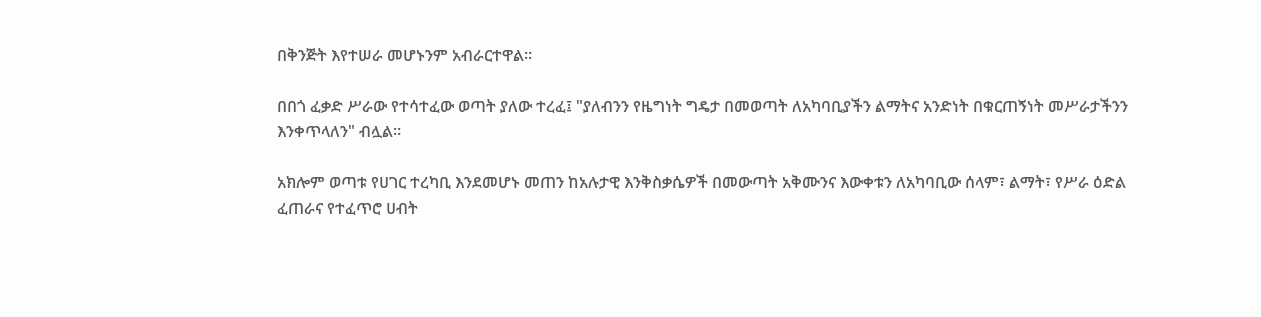በቅንጅት እየተሠራ መሆኑንም አብራርተዋል።

በበጎ ፈቃድ ሥራው የተሳተፈው ወጣት ያለው ተረፈ፤ "ያለብንን የዜግነት ግዴታ በመወጣት ለአካባቢያችን ልማትና አንድነት በቁርጠኝነት መሥራታችንን እንቀጥላለን" ብሏል።

አክሎም ወጣቱ የሀገር ተረካቢ እንደመሆኑ መጠን ከአሉታዊ እንቅስቃሴዎች በመውጣት አቅሙንና እውቀቱን ለአካባቢው ሰላም፣ ልማት፣ የሥራ ዕድል ፈጠራና የተፈጥሮ ሀብት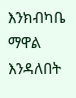እንክብካቤ ማዋል እንዳለበት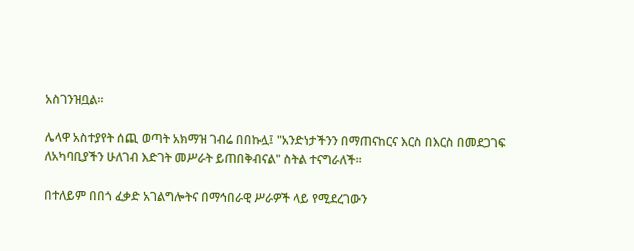አስገንዝቧል።

ሌላዋ አስተያየት ሰጪ ወጣት አክማዝ ገብሬ በበኩሏ፤ "አንድነታችንን በማጠናከርና እርስ በእርስ በመደጋገፍ ለአካባቢያችን ሁለገብ እድገት መሥራት ይጠበቅብናል" ስትል ተናግራለች።

በተለይም በበጎ ፈቃድ አገልግሎትና በማኅበራዊ ሥራዎች ላይ የሚደረገውን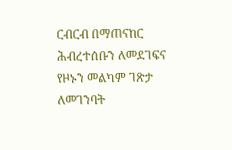ርብርብ በማጠናከር ሕብረተሰቡን ለመደገፍና የዞኑን መልካም ገጽታ ለመገንባት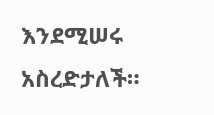እንደሚሠሩ አስረድታለች።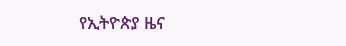የኢትዮጵያ ዜና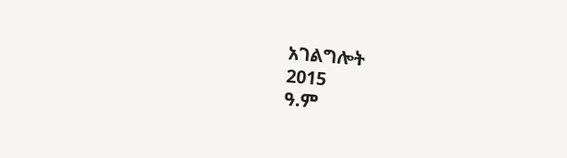አገልግሎት
2015
ዓ.ም